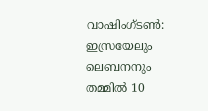വാഷിംഗ്ടൺ: ഇസ്രയേലും ലെബനനും തമ്മിൽ 10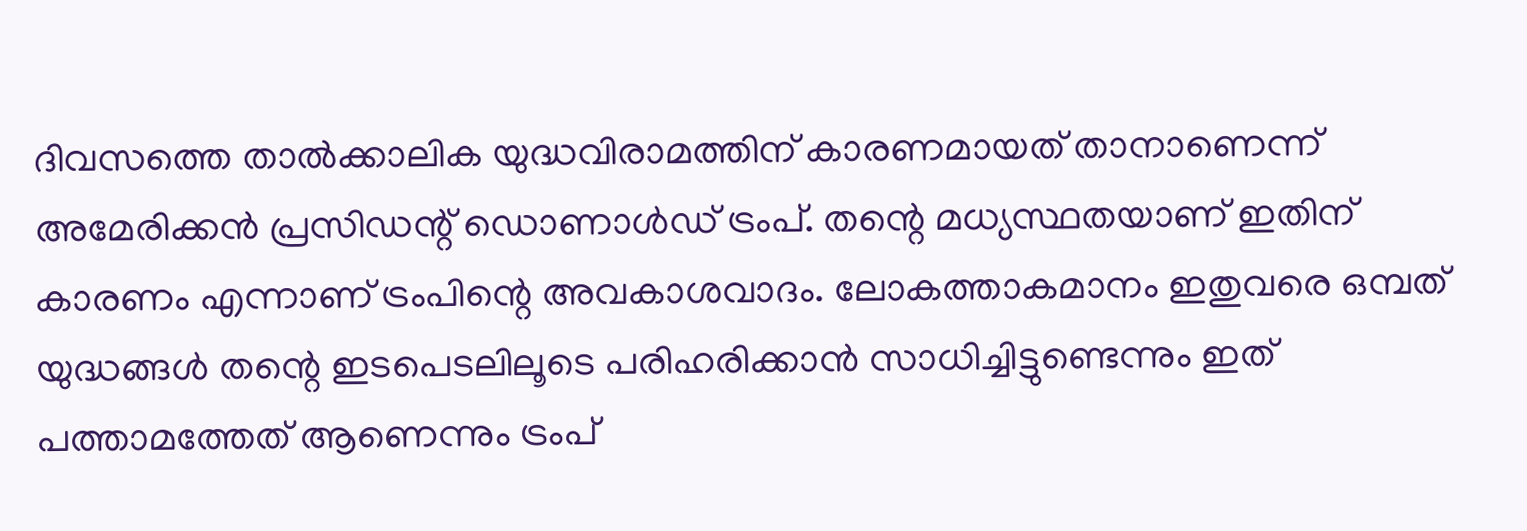ദിവസത്തെ താൽക്കാലിക യുദ്ധവിരാമത്തിന് കാരണമായത് താനാണെന്ന് അമേരിക്കൻ പ്രസിഡന്റ് ഡൊണാൾഡ് ട്രംപ്. തന്റെ മധ്യസ്ഥതയാണ് ഇതിന് കാരണം എന്നാണ് ട്രംപിന്റെ അവകാശവാദം. ലോകത്താകമാനം ഇതുവരെ ഒമ്പത് യുദ്ധങ്ങൾ തന്റെ ഇടപെടലിലൂടെ പരിഹരിക്കാൻ സാധിച്ചിട്ടുണ്ടെന്നും ഇത് പത്താമത്തേത് ആണെന്നും ട്രംപ്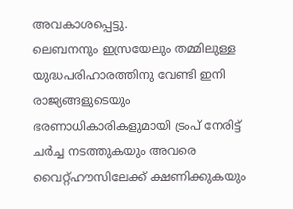അവകാശപ്പെട്ടു.
ലെബനനും ഇസ്രയേലും തമ്മിലുള്ള യുദ്ധപരിഹാരത്തിനു വേണ്ടി ഇനി രാജ്യങ്ങളുടെയും ഭരണാധികാരികളുമായി ട്രംപ് നേരിട്ട് ചർച്ച നടത്തുകയും അവരെ വൈറ്റ്ഹൗസിലേക്ക് ക്ഷണിക്കുകയും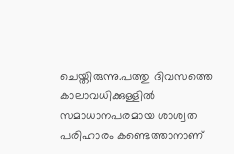ചെയ്തിരുന്നു.പത്തു ദിവസത്തെ കാലാവധിക്കുള്ളിൽ സമാധാനപരമായ ശാശ്വത പരിഹാരം കണ്ടെത്താനാണ്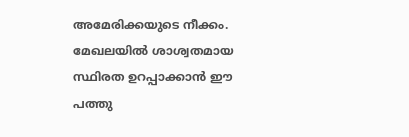അമേരിക്കയുടെ നീക്കം.
മേഖലയിൽ ശാശ്വതമായ സ്ഥിരത ഉറപ്പാക്കാൻ ഈ പത്തു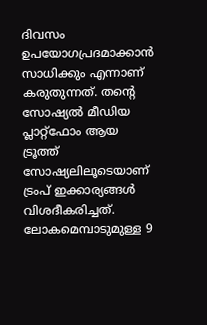ദിവസം ഉപയോഗപ്രദമാക്കാൻ സാധിക്കും എന്നാണ് കരുതുന്നത്. തന്റെ സോഷ്യൽ മീഡിയ പ്ലാറ്റ്ഫോം ആയ ട്രൂത്ത് സോഷ്യലിലൂടെയാണ് ട്രംപ് ഇക്കാര്യങ്ങൾ വിശദീകരിച്ചത്. ലോകമെമ്പാടുമുള്ള 9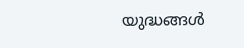യുദ്ധങ്ങൾ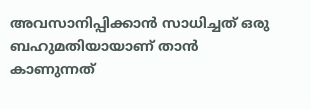അവസാനിപ്പിക്കാൻ സാധിച്ചത് ഒരു ബഹുമതിയായാണ് താൻ കാണുന്നത്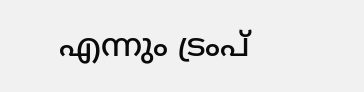എന്നും ട്രംപ്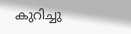കുറിച്ചു